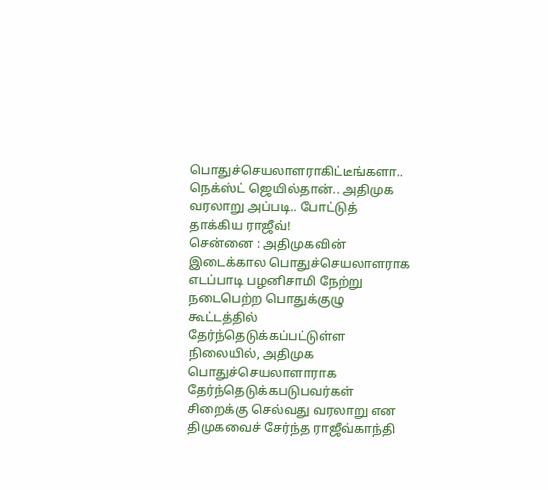பொதுச்செயலாளராகிட்டீங்களா.. நெக்ஸ்ட் ஜெயில்தான்.. அதிமுக வரலாறு அப்படி.. போட்டுத் தாக்கிய ராஜீவ்!
சென்னை : அதிமுகவின் இடைக்கால பொதுச்செயலாளராக எடப்பாடி பழனிசாமி நேற்று நடைபெற்ற பொதுக்குழு கூட்டத்தில் தேர்ந்தெடுக்கப்பட்டுள்ள நிலையில், அதிமுக பொதுச்செயலாளாராக தேர்ந்தெடுக்கபடுபவர்கள் சிறைக்கு செல்வது வரலாறு என திமுகவைச் சேர்ந்த ராஜீவ்காந்தி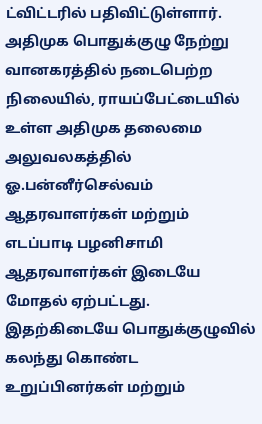ட்விட்டரில் பதிவிட்டுள்ளார்.
அதிமுக பொதுக்குழு நேற்று வானகரத்தில் நடைபெற்ற நிலையில், ராயப்பேட்டையில் உள்ள அதிமுக தலைமை அலுவலகத்தில் ஓ.பன்னீர்செல்வம் ஆதரவாளர்கள் மற்றும் எடப்பாடி பழனிசாமி ஆதரவாளர்கள் இடையே மோதல் ஏற்பட்டது.
இதற்கிடையே பொதுக்குழுவில் கலந்து கொண்ட உறுப்பினர்கள் மற்றும்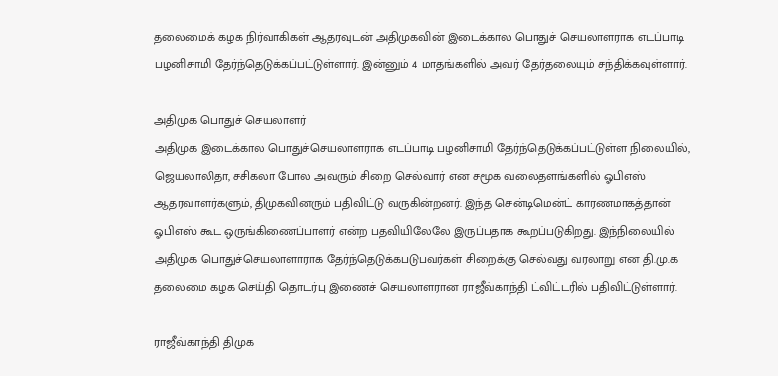தலைமைக் கழக நிர்வாகிகள் ஆதரவுடன் அதிமுகவின் இடைக்கால பொதுச் செயலாளராக எடப்பாடி பழனிசாமி தேர்ந்தெடுக்கப்பட்டுள்ளார். இன்னும் 4 மாதங்களில் அவர் தேர்தலையும் சந்திக்கவுள்ளார்.

அதிமுக பொதுச் செயலாளர்
அதிமுக இடைக்கால பொதுச்செயலாளராக எடப்பாடி பழனிசாமி தேர்ந்தெடுக்கப்பட்டுள்ள நிலையில், ஜெயலாலிதா, சசிகலா போல அவரும் சிறை செல்வார் என சமூக வலைதளங்களில் ஓபிஎஸ் ஆதரவாளர்களும், திமுகவினரும் பதிவிட்டு வருகின்றனர். இந்த சென்டிமென்ட் காரணமாகத்தான் ஓபிஎஸ் கூட ஒருங்கிணைப்பாளர் என்ற பதவியிலேலே இருப்பதாக கூறப்படுகிறது. இந்நிலையில் அதிமுக பொதுச்செயலாளாராக தேர்ந்தெடுக்கபடுபவர்கள் சிறைக்கு செல்வது வரலாறு என தி.மு.க தலைமை கழக செய்தி தொடர்பு இணைச் செயலாளரான ராஜீவ்காந்தி ட்விட்டரில் பதிவிட்டுள்ளார்.

ராஜீவ்காந்தி திமுக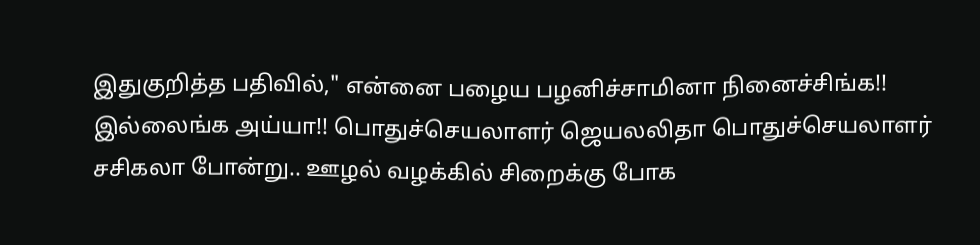இதுகுறித்த பதிவில்," என்னை பழைய பழனிச்சாமினா நினைச்சிங்க!! இல்லைங்க அய்யா!! பொதுச்செயலாளர் ஜெயலலிதா பொதுச்செயலாளர் சசிகலா போன்று.. ஊழல் வழக்கில் சிறைக்கு போக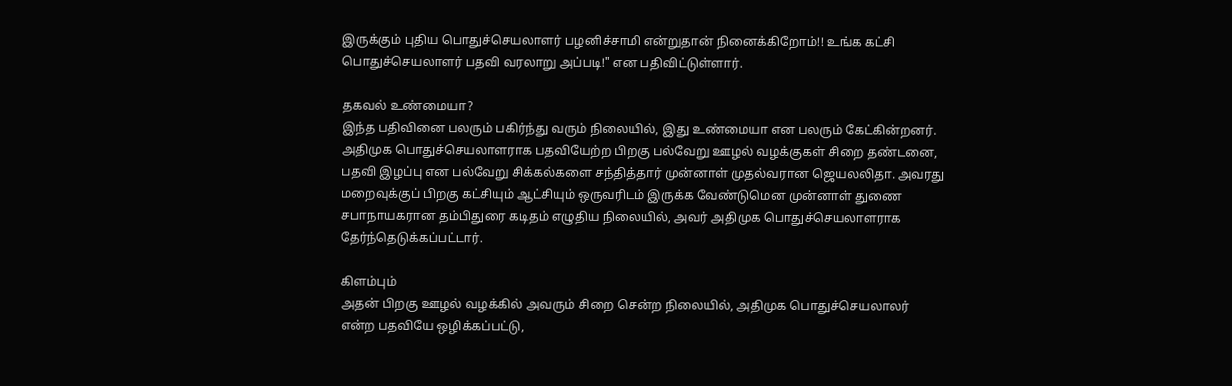இருக்கும் புதிய பொதுச்செயலாளர் பழனிச்சாமி என்றுதான் நினைக்கிறோம்!! உங்க கட்சி பொதுச்செயலாளர் பதவி வரலாறு அப்படி!" என பதிவிட்டுள்ளார்.

தகவல் உண்மையா?
இந்த பதிவினை பலரும் பகிர்ந்து வரும் நிலையில், இது உண்மையா என பலரும் கேட்கின்றனர். அதிமுக பொதுச்செயலாளராக பதவியேற்ற பிறகு பல்வேறு ஊழல் வழக்குகள் சிறை தண்டனை, பதவி இழப்பு என பல்வேறு சிக்கல்களை சந்தித்தார் முன்னாள் முதல்வரான ஜெயலலிதா. அவரது மறைவுக்குப் பிறகு கட்சியும் ஆட்சியும் ஒருவரிடம் இருக்க வேண்டுமென முன்னாள் துணை சபாநாயகரான தம்பிதுரை கடிதம் எழுதிய நிலையில், அவர் அதிமுக பொதுச்செயலாளராக தேர்ந்தெடுக்கப்பட்டார்.

கிளம்பும்
அதன் பிறகு ஊழல் வழக்கில் அவரும் சிறை சென்ற நிலையில், அதிமுக பொதுச்செயலாலர் என்ற பதவியே ஒழிக்கப்பட்டு,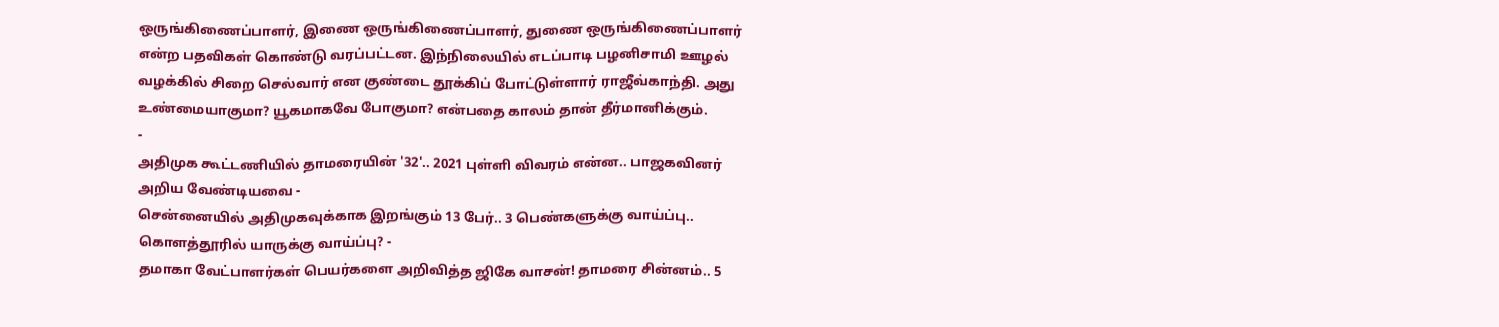ஒருங்கிணைப்பாளர், இணை ஒருங்கிணைப்பாளர், துணை ஒருங்கிணைப்பாளர் என்ற பதவிகள் கொண்டு வரப்பட்டன. இந்நிலையில் எடப்பாடி பழனிசாமி ஊழல் வழக்கில் சிறை செல்வார் என குண்டை தூக்கிப் போட்டுள்ளார் ராஜீவ்காந்தி. அது உண்மையாகுமா? யூகமாகவே போகுமா? என்பதை காலம் தான் தீர்மானிக்கும்.
-
அதிமுக கூட்டணியில் தாமரையின் '32'.. 2021 புள்ளி விவரம் என்ன.. பாஜகவினர் அறிய வேண்டியவை -
சென்னையில் அதிமுகவுக்காக இறங்கும் 13 பேர்.. 3 பெண்களுக்கு வாய்ப்பு.. கொளத்தூரில் யாருக்கு வாய்ப்பு? -
தமாகா வேட்பாளர்கள் பெயர்களை அறிவித்த ஜிகே வாசன்! தாமரை சின்னம்.. 5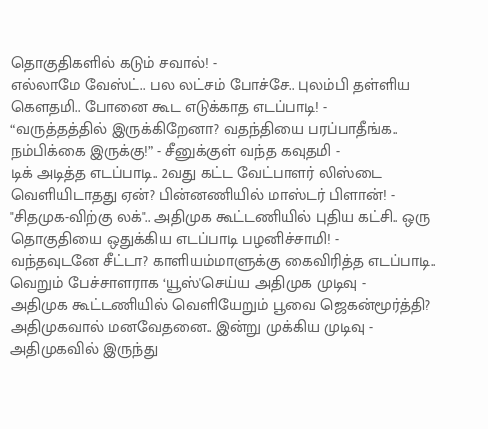தொகுதிகளில் கடும் சவால்! -
எல்லாமே வேஸ்ட்.. பல லட்சம் போச்சே.. புலம்பி தள்ளிய கெளதமி.. போனை கூட எடுக்காத எடப்பாடி! -
“வருத்தத்தில் இருக்கிறேனா? வதந்தியை பரப்பாதீங்க.. நம்பிக்கை இருக்கு!” - சீனுக்குள் வந்த கவுதமி -
டிக் அடித்த எடப்பாடி.. 2வது கட்ட வேட்பாளர் லிஸ்டை வெளியிடாதது ஏன்? பின்னணியில் மாஸ்டர் பிளான்! -
"சிதமுக-விற்கு லக்".. அதிமுக கூட்டணியில் புதிய கட்சி.. ஒரு தொகுதியை ஒதுக்கிய எடப்பாடி பழனிச்சாமி! -
வந்தவுடனே சீட்டா? காளியம்மாளுக்கு கைவிரித்த எடப்பாடி.. வெறும் பேச்சாளராக ‘யூஸ்'செய்ய அதிமுக முடிவு -
அதிமுக கூட்டணியில் வெளியேறும் பூவை ஜெகன்மூர்த்தி? அதிமுகவால் மனவேதனை.. இன்று முக்கிய முடிவு -
அதிமுகவில் இருந்து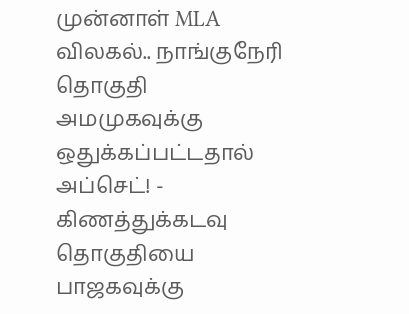முன்னாள் MLA விலகல்.. நாங்குநேரி தொகுதி அமமுகவுக்கு ஒதுக்கப்பட்டதால் அப்செட்! -
கிணத்துக்கடவு தொகுதியை பாஜகவுக்கு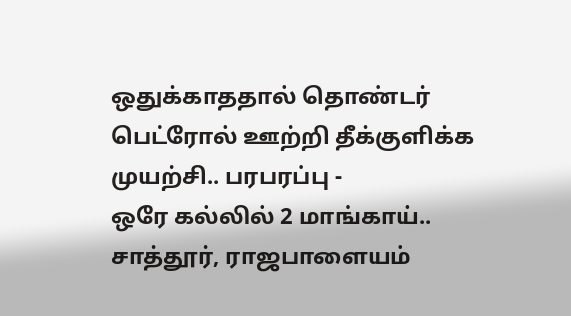ஒதுக்காததால் தொண்டர் பெட்ரோல் ஊற்றி தீக்குளிக்க முயற்சி.. பரபரப்பு -
ஒரே கல்லில் 2 மாங்காய்.. சாத்தூர், ராஜபாளையம்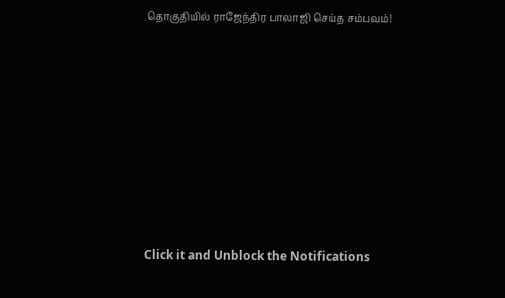தொகுதியில் ராஜேந்திர பாலாஜி செய்த சம்பவம்!












Click it and Unblock the Notifications